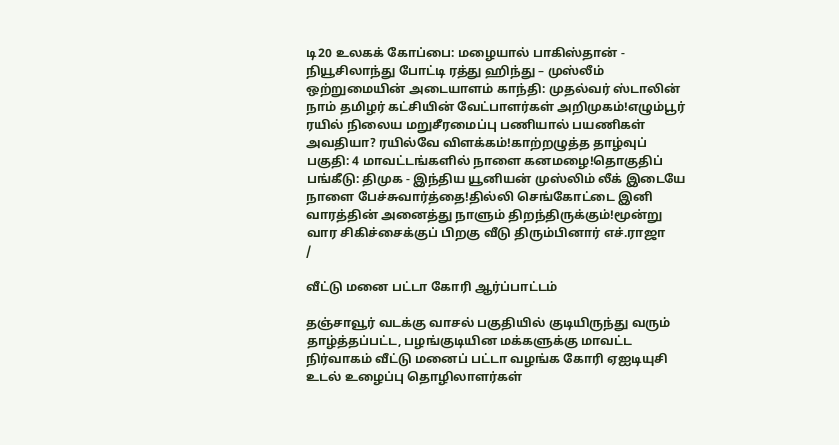டி20 உலகக் கோப்பை: மழையால் பாகிஸ்தான் - நியூசிலாந்து போட்டி ரத்து ஹிந்து – முஸ்லீம் ஒற்றுமையின் அடையாளம் காந்தி: முதல்வர் ஸ்டாலின் நாம் தமிழர் கட்சியின் வேட்பாளர்கள் அறிமுகம்!எழும்பூர் ரயில் நிலைய மறுசீரமைப்பு பணியால் பயணிகள் அவதியா? ரயில்வே விளக்கம்!காற்றழுத்த தாழ்வுப் பகுதி: 4 மாவட்டங்களில் நாளை கனமழை!தொகுதிப் பங்கீடு: திமுக - இந்திய யூனியன் முஸ்லிம் லீக் இடையே நாளை பேச்சுவார்த்தை!தில்லி செங்கோட்டை இனி வாரத்தின் அனைத்து நாளும் திறந்திருக்கும்!மூன்று வார சிகிச்சைக்குப் பிறகு வீடு திரும்பினார் எச்.ராஜா
/

வீட்டு மனை பட்டா கோரி ஆர்ப்பாட்டம்

தஞ்சாவூர் வடக்கு வாசல் பகுதியில் குடியிருந்து வரும் தாழ்த்தப்பட்ட, பழங்குடியின மக்களுக்கு மாவட்ட நிர்வாகம் வீட்டு மனைப் பட்டா வழங்க கோரி ஏஐடியுசி உடல் உழைப்பு தொழிலாளர்கள்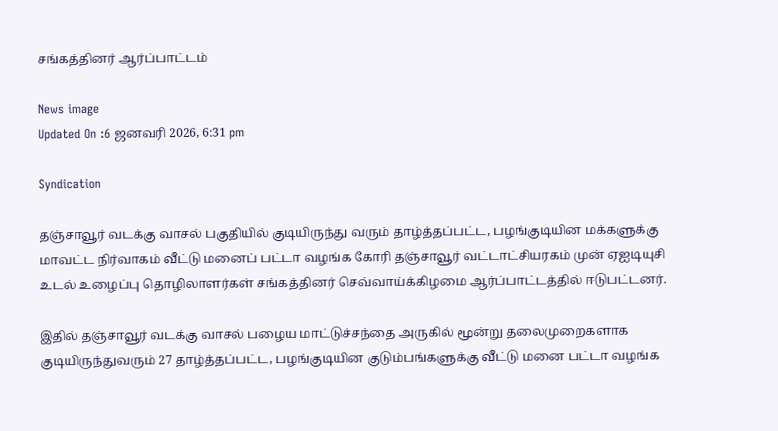சங்கத்தினர் ஆர்ப்பாட்டம்

News image
Updated On :6 ஜனவரி 2026, 6:31 pm

Syndication

தஞ்சாவூர் வடக்கு வாசல் பகுதியில் குடியிருந்து வரும் தாழ்த்தப்பட்ட, பழங்குடியின மக்களுக்கு மாவட்ட நிர்வாகம் வீட்டு மனைப் பட்டா வழங்க கோரி தஞ்சாவூர் வட்டாட்சியரகம் முன் ஏஐடியுசி உடல் உழைப்பு தொழிலாளர்கள் சங்கத்தினர் செவ்வாய்க்கிழமை ஆர்ப்பாட்டத்தில் ஈடுபட்டனர்.

இதில் தஞ்சாவூர் வடக்கு வாசல் பழைய மாட்டுச்சந்தை அருகில் மூன்று தலைமுறைகளாக குடியிருந்துவரும் 27 தாழ்த்தப்பட்ட, பழங்குடியின குடும்பங்களுக்கு வீட்டு மனை பட்டா வழங்க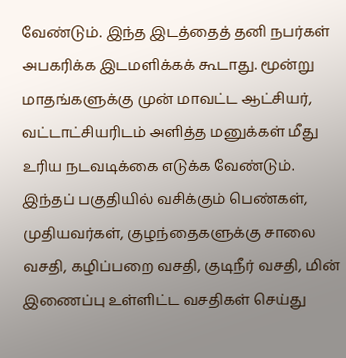வேண்டும். இந்த இடத்தைத் தனி நபர்கள் அபகரிக்க இடமளிக்கக் கூடாது. மூன்று மாதங்களுக்கு முன் மாவட்ட ஆட்சியர், வட்டாட்சியரிடம் அளித்த மனுக்கள் மீது உரிய நடவடிக்கை எடுக்க வேண்டும். இந்தப் பகுதியில் வசிக்கும் பெண்கள், முதியவர்கள், குழந்தைகளுக்கு சாலை வசதி, கழிப்பறை வசதி, குடிநீர் வசதி, மின் இணைப்பு உள்ளிட்ட வசதிகள் செய்து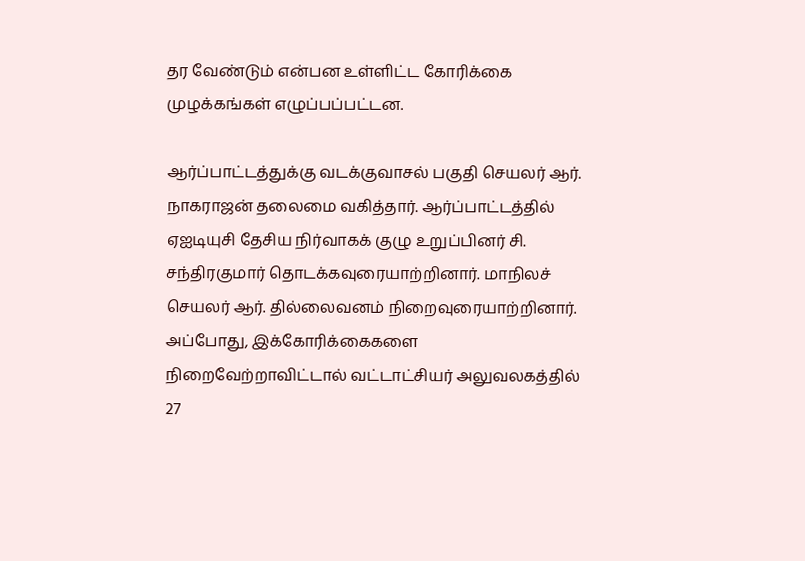தர வேண்டும் என்பன உள்ளிட்ட கோரிக்கை முழக்கங்கள் எழுப்பப்பட்டன.

ஆர்ப்பாட்டத்துக்கு வடக்குவாசல் பகுதி செயலர் ஆர். நாகராஜன் தலைமை வகித்தார். ஆர்ப்பாட்டத்தில் ஏஐடியுசி தேசிய நிர்வாகக் குழு உறுப்பினர் சி. சந்திரகுமார் தொடக்கவுரையாற்றினார். மாநிலச் செயலர் ஆர். தில்லைவனம் நிறைவுரையாற்றினார். அப்போது, இக்கோரிக்கைகளை நிறைவேற்றாவிட்டால் வட்டாட்சியர் அலுவலகத்தில் 27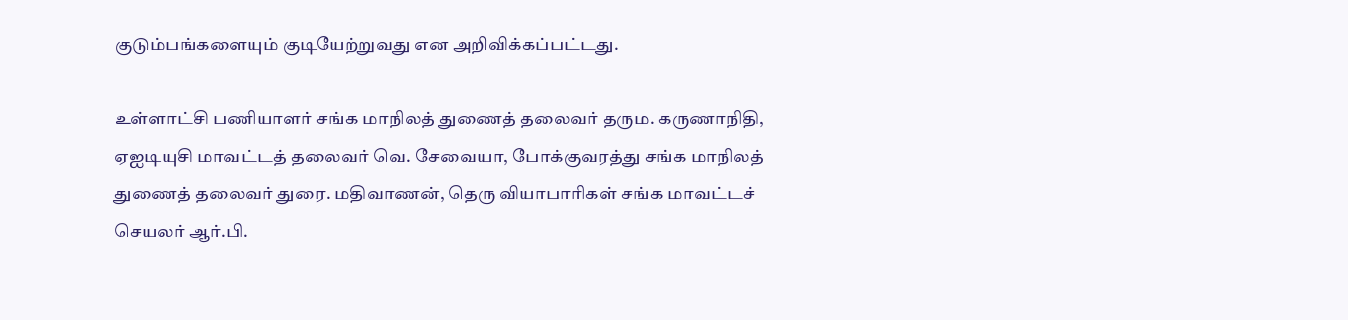குடும்பங்களையும் குடியேற்றுவது என அறிவிக்கப்பட்டது.

உள்ளாட்சி பணியாளர் சங்க மாநிலத் துணைத் தலைவர் தரும. கருணாநிதி, ஏஐடியுசி மாவட்டத் தலைவர் வெ. சேவையா, போக்குவரத்து சங்க மாநிலத் துணைத் தலைவர் துரை. மதிவாணன், தெரு வியாபாரிகள் சங்க மாவட்டச் செயலர் ஆர்.பி.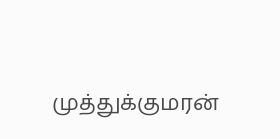முத்துக்குமரன்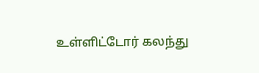உள்ளிட்டோர் கலந்து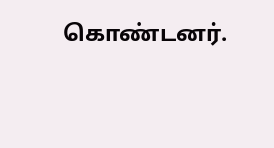கொண்டனர்.